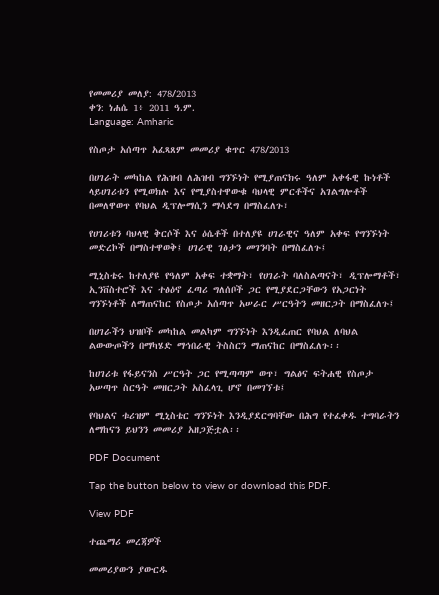የመመሪያ መለያ: 478/2013
ቀን: ነሐሴ 1፥ 2011 ዓ.ም.
Language: Amharic

የስጦታ አሰጣጥ አፈጻጸም መመሪያ ቁጥር 478/2013

በሀገራት መካከል የሕዝብ ለሕዝብ ግንኙነት የሚያጠናክሩ ዓለም አቀፋዊ ኩነቶች ላይሀገሪቱን የሚወክሉ እና የሚያስተዋውቁ ባህላዊ ምርቶችና አገልግሎቶች በመለዋወጥ የባህል ዲፕሎማሲን ማሳደግ በማስፈለጉ፣

የሀገሪቱን ባህላዊ ቅርሶች እና ዕሴቶች በተለያዩ ሀገራዊና ዓለም አቀፍ የግንኙነት መድረኮች በማስተዋወቅ፤ ሀገራዊ ገፅታን መገንባት በማስፈለጉ፤

ሚኒስቴሩ ከተለያዩ የዓለም አቀፍ ተቋማት፣ የሀገራት ባለስልጣናት፣ ዲፕሎማቶች፣ ኢንቨስተሮች እና ተፅዕኖ ፈጣሪ ግለሰቦች ጋር የሚያደርጋቸውን የአጋርነት ግንኙነቶች ለማጠናከር የስጦታ አሰጣጥ አሠራር ሥርዓትን መዘርጋት በማስፈለጉ፤

በሀገራችን ህዝቦች መካከል መልካም ግንኙነት እንዲፈጠር የባህል ለባህል ልውውጦችን በማካሄድ ማኅበራዊ ትስስርን ማጠናከር በማስፈለጉ፡፡

ከሀገሪቱ የፋይናንስ ሥርዓት ጋር የሚጣጣም ወጥ፣ ግልፅና ፍትሐዊ የስጦታ አሠጣጥ ስርዓት መዘርጋት አስፈላጊ ሆኖ በመገኘቱ፤

የባህልና ቱሪዝም ሚኒስቴር ግንኙነት እንዲያደርግባቸው በሕግ የተፈቀዱ ተግባራትን ለማከናን ይህንን መመሪያ አዘጋጅቷል፡፡

PDF Document

Tap the button below to view or download this PDF.

View PDF

ተጨማሪ መረጃዎች

መመሪያውን ያውርዱ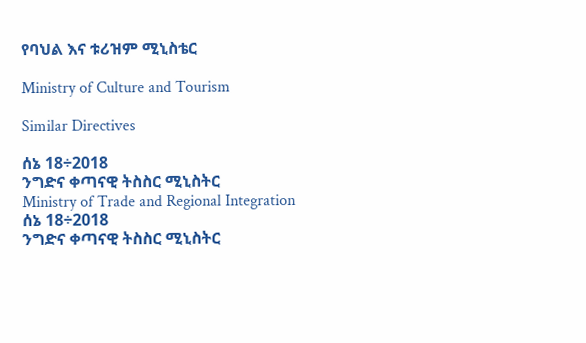የባህል እና ቱሪዝም ሚኒስቴር

Ministry of Culture and Tourism

Similar Directives

ሰኔ 18÷2018
ንግድና ቀጣናዊ ትስስር ሚኒስትር
Ministry of Trade and Regional Integration
ሰኔ 18÷2018
ንግድና ቀጣናዊ ትስስር ሚኒስትር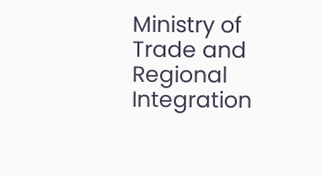Ministry of Trade and Regional Integration